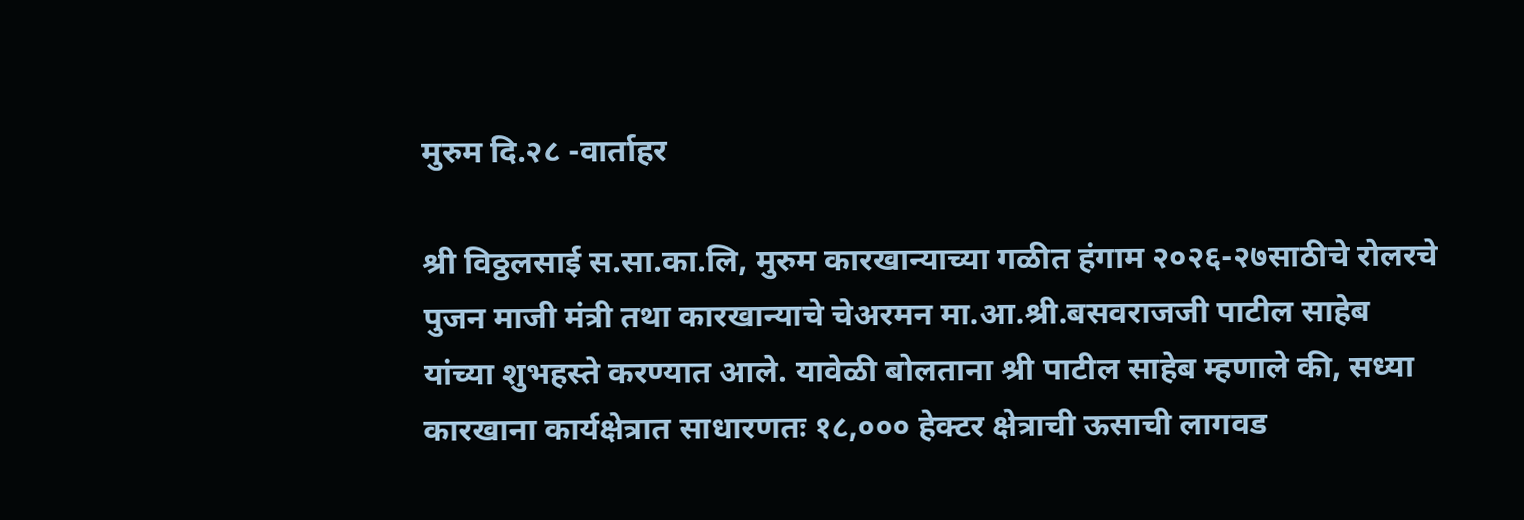मुरुम दि.२८ -वार्ताहर

श्री विठ्ठलसाई स.सा.का.लि, मुरुम कारखान्याच्या गळीत हंगाम २०२६-२७साठीचे रोलरचे पुजन माजी मंत्री तथा कारखान्याचे चेअरमन मा.आ.श्री.बसवराजजी पाटील साहेब यांच्या शुभहस्ते करण्यात आले. यावेळी बोलताना श्री पाटील साहेब म्हणाले की, सध्या कारखाना कार्यक्षेत्रात साधारणतः १८,००० हेक्टर क्षेत्राची ऊसाची लागवड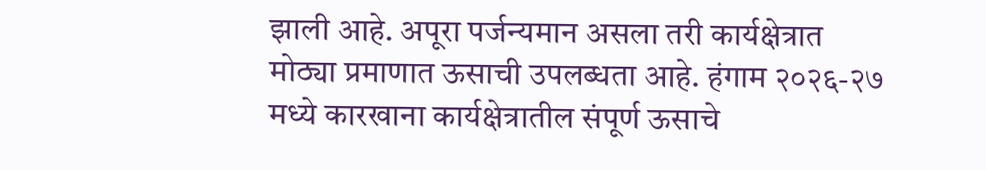झाली आहे. अपूरा पर्जन्यमान असला तरी कार्यक्षेत्रात मोठ्या प्रमाणात ऊसाची उपलब्धता आहे. हंगाम २०२६-२७ मध्ये कारखाना कार्यक्षेत्रातील संपूर्ण ऊसाचे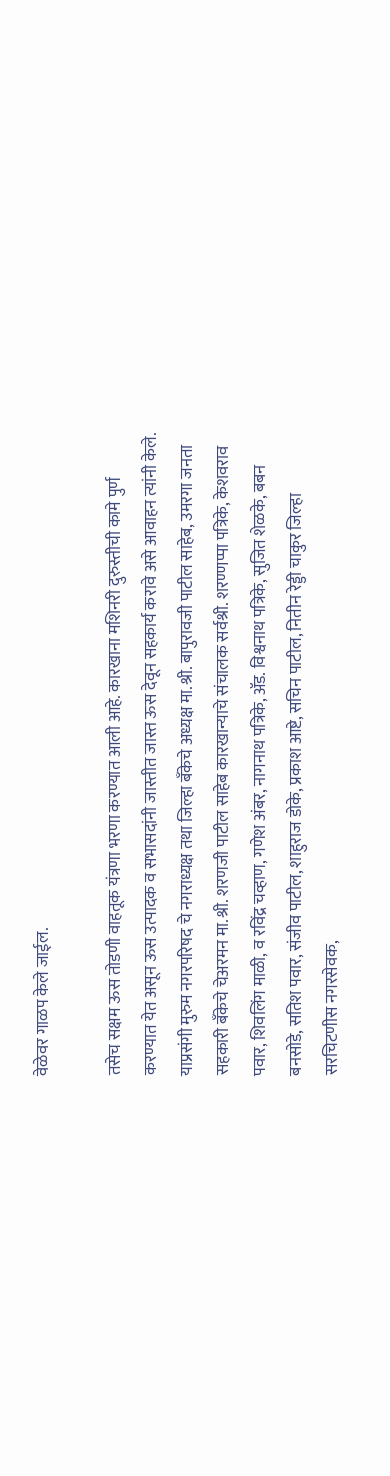वेळेवर गाळप केले जाईल.

तसेच सक्षम ऊस तोडणी वाहतूक यंत्रणा भरणा करण्यात आली आहे. कारखाना मशिनरी दुरुस्तीची कामे पुर्ण करण्यात येत असून ऊस उत्पादक व सभासदांनी जास्तीत जास्त ऊस देवून सहकार्य करावे असे आवाहन त्यांनी केले. याप्रसंगी मुरुम नगरपरिषद चे नगराध्यक्ष तथा जिल्हा बँकेचे अध्यक्ष मा.श्री. बापुरावजी पाटील साहेब, उमरगा जनता सहकारी बँकेचे चेअरमन मा.श्री. शरणजी पाटील साहेब कारखान्याचे संचालक सर्वश्री. शरण्णप्पा पत्रिके, केशवराव पवार, शिवलिंग माळी, व रविंद्र चव्हाण, गणेश अंबर, नागनाथ पत्रिके, ॲड. विश्वनाथ पत्रिके, सुजित शेळके, बबन बनसोडे, सतिश पवार, संजीव पाटील, शाहुराज डोके, प्रकाश आष्टे, सचिन पाटील, नितीन रेड्डी चाकुर जिल्हा सरचिटणीस नगरसेवक,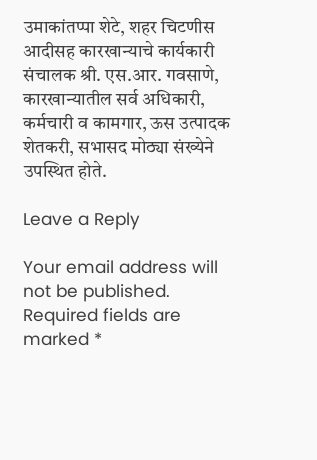उमाकांतप्पा शेटे, शहर चिटणीस आदीसह कारखान्याचे कार्यकारी संचालक श्री. एस.आर. गवसाणे, कारखान्यातील सर्व अधिकारी, कर्मचारी व कामगार, ऊस उत्पादक शेतकरी, सभासद मोठ्या संख्येने उपस्थित होते.

Leave a Reply

Your email address will not be published. Required fields are marked *